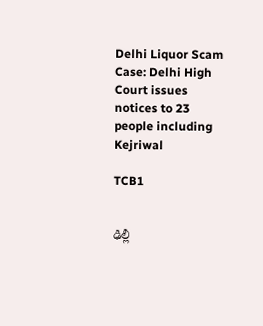Delhi Liquor Scam Case: Delhi High Court issues notices to 23 people including Kejriwal

TCB1


ఢిల్లీ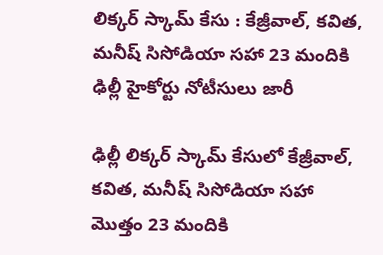లిక్కర్ స్కామ్ కేసు : కేజ్రీవాల్, కవిత, మనీష్ సిసోడియా సహా 23 మందికి ఢిల్లీ హైకోర్టు నోటీసులు జారీ

ఢిల్లీ లిక్కర్ స్కామ్ కేసులో కేజ్రీవాల్, కవిత, మనీష్ సిసోడియా సహా మొత్తం 23 మందికి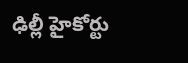ఢిల్లీ హైకోర్టు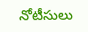నోటీసులు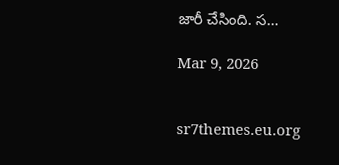జారీ చేసింది. స…

Mar 9, 2026


sr7themes.eu.org